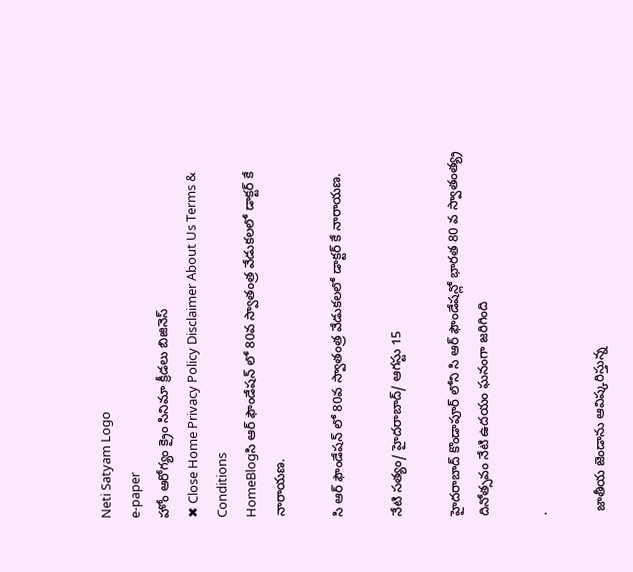Neti Satyam Logo
e-paper
హోం ఆరోగ్యం క్రైం సినిమా క్రీడలు బిజినెస్
✖ Close Home Privacy Policy Disclaimer About Us Terms & Conditions
HomeBlogసి ఆర్ ఫౌండేషన్ లో 80వ స్వాతంత్ర వేడుకలలో డాక్టర్ కే నారాయణ.

సి ఆర్ ఫౌండేషన్ లో 80వ స్వాతంత్ర వేడుకలలో డాక్టర్ కే నారాయణ.

నేటి సత్యం/ హైదరాబాద్/ ఆగస్టు 15

హైదరాబాద్ కొండాపూర్ లోని సి ఆర్ ఫౌండేషన్లో భారత 80 వ స్వాతంత్య్ర దినోత్సవం నేటి ఉదయం ఘనంగా జరిగింది

.

 జాతీయ జెండాను ఆవిష్కరిస్తున్న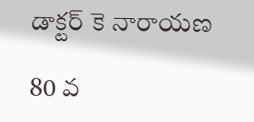డాక్టర్ కె నారాయణ

80 వ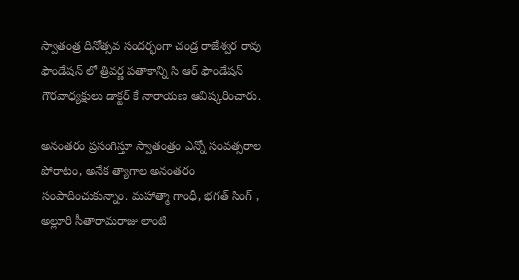స్వాతంత్ర దినోత్సవ సందర్భంగా చండ్ర రాజేశ్వర రావు ఫౌండేషన్ లో త్రివర్ణ పతాకాన్ని సి ఆర్ ఫౌండేషన్ గౌరవాధ్యక్షులు డాక్టర్ కే నారాయణ ఆవిష్కరించారు.

అనంతరం ప్రసంగిస్తూ స్వాతంత్రం ఎన్నో సంవత్సరాల పోరాటం, అనేక త్యాగాల అనంతరం సంపాదించుకున్నాం. మహాత్మా గాంధీ, భగత్ సింగ్ , అల్లూరి సీతారామరాజు లాంటి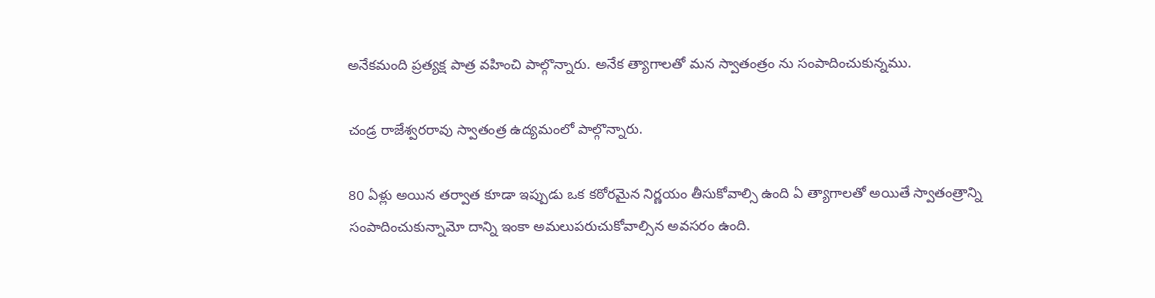అనేకమంది ప్రత్యక్ష పాత్ర వహించి పాల్గొన్నారు. అనేక త్యాగాలతో మన స్వాతంత్రం ను సంపాదించుకున్నము.

చండ్ర రాజేశ్వరరావు స్వాతంత్ర ఉద్యమంలో పాల్గొన్నారు.

80 ఏళ్లు అయిన తర్వాత కూడా ఇప్పుడు ఒక కఠోరమైన నిర్ణయం తీసుకోవాల్సి ఉంది ఏ త్యాగాలతో అయితే స్వాతంత్రాన్ని సంపాదించుకున్నామో దాన్ని ఇంకా అమలుపరుచుకోవాల్సిన అవసరం ఉంది.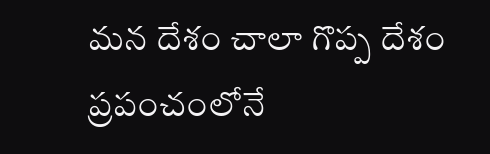మన దేశం చాలా గొప్ప దేశం ప్రపంచంలోనే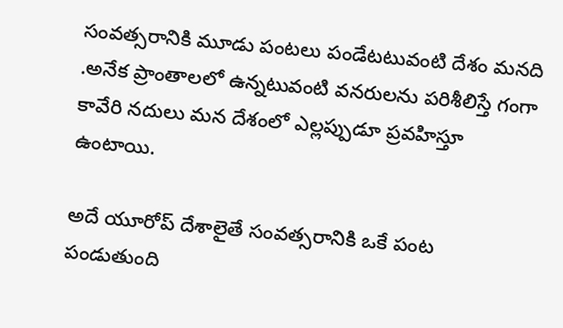సంవత్సరానికి మూడు పంటలు పండేటటువంటి దేశం మనది .అనేక ప్రాంతాలలో ఉన్నటువంటి వనరులను పరిశీలిస్తే గంగా కావేరి నదులు మన దేశంలో ఎల్లప్పుడూ ప్రవహిస్తూ ఉంటాయి.

అదే యూరోప్ దేశాలైతే సంవత్సరానికి ఒకే పంట పండుతుంది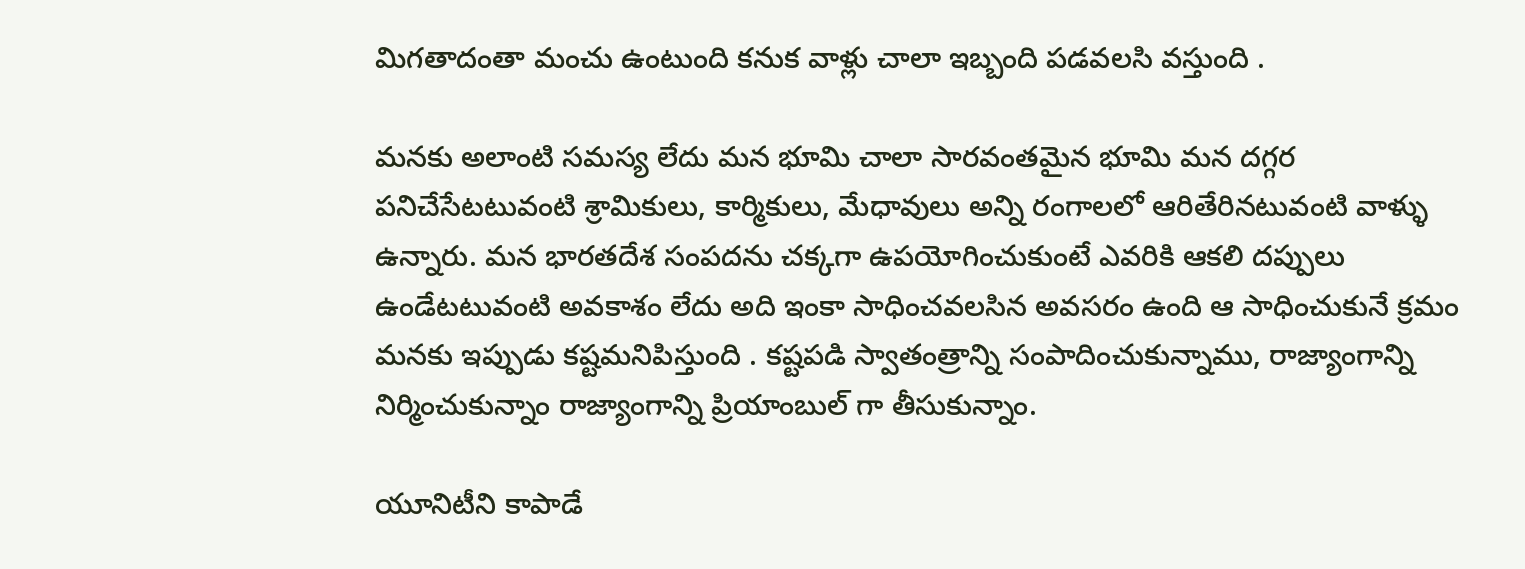మిగతాదంతా మంచు ఉంటుంది కనుక వాళ్లు చాలా ఇబ్బంది పడవలసి వస్తుంది .

మనకు అలాంటి సమస్య లేదు మన భూమి చాలా సారవంతమైన భూమి మన దగ్గర పనిచేసేటటువంటి శ్రామికులు, కార్మికులు, మేధావులు అన్ని రంగాలలో ఆరితేరినటువంటి వాళ్ళు ఉన్నారు. మన భారతదేశ సంపదను చక్కగా ఉపయోగించుకుంటే ఎవరికి ఆకలి దప్పులు ఉండేటటువంటి అవకాశం లేదు అది ఇంకా సాధించవలసిన అవసరం ఉంది ఆ సాధించుకునే క్రమం మనకు ఇప్పుడు కష్టమనిపిస్తుంది . కష్టపడి స్వాతంత్రాన్ని సంపాదించుకున్నాము, రాజ్యాంగాన్ని నిర్మించుకున్నాం రాజ్యాంగాన్ని ప్రియాంబుల్ గా తీసుకున్నాం.

యూనిటీని కాపాడే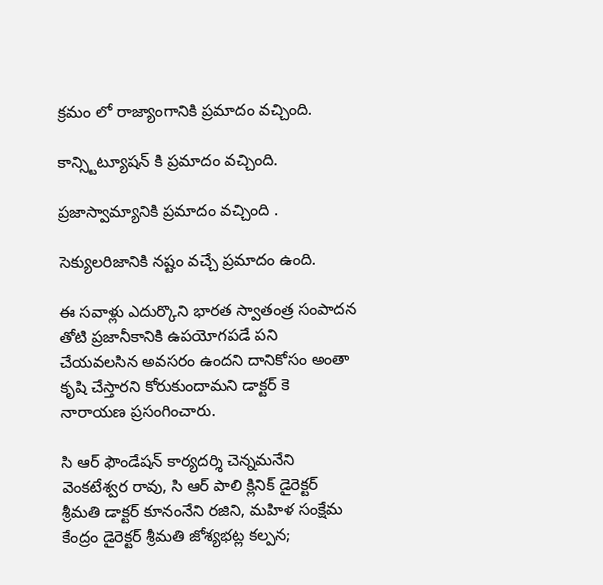క్రమం లో రాజ్యాంగానికి ప్రమాదం వచ్చింది.

కాన్స్టిట్యూషన్ కి ప్రమాదం వచ్చింది.

ప్రజాస్వామ్యానికి ప్రమాదం వచ్చింది .

సెక్యులరిజానికి నష్టం వచ్చే ప్రమాదం ఉంది.

ఈ సవాళ్లు ఎదుర్కొని భారత స్వాతంత్ర సంపాదన తోటి ప్రజానీకానికి ఉపయోగపడే పని చేయవలసిన అవసరం ఉందని దానికోసం అంతా కృషి చేస్తారని కోరుకుందామని డాక్టర్ కె నారాయణ ప్రసంగించారు.

సి ఆర్ ఫౌండేషన్ కార్యదర్శి చెన్నమనేని వెంకటేశ్వర రావు, సి ఆర్ పాలి క్లినిక్ డైరెక్టర్ శ్రీమతి డాక్టర్ కూనంనేని రజిని, మహిళ సంక్షేమ కేంద్రం డైరెక్టర్ శ్రీమతి జోశ్యభట్ల కల్పన;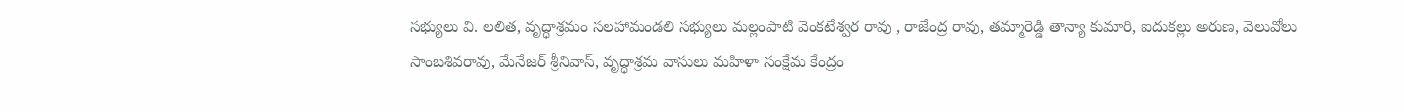సభ్యులు వి. లలిత, వృద్ధాశ్రమం సలహామండలి సభ్యులు మల్లంపాటి వెంకటేశ్వర రావు , రాజేంద్ర రావు, తమ్మారెడ్డి తాన్యా కుమారి, ఐదుకల్లు అరుణ, వెలువోలు సాంబశివరావు, మేనేజర్ శ్రీనివాస్, వృద్ధాశ్రమ వాసులు మహిళా సంక్షేమ కేంద్రం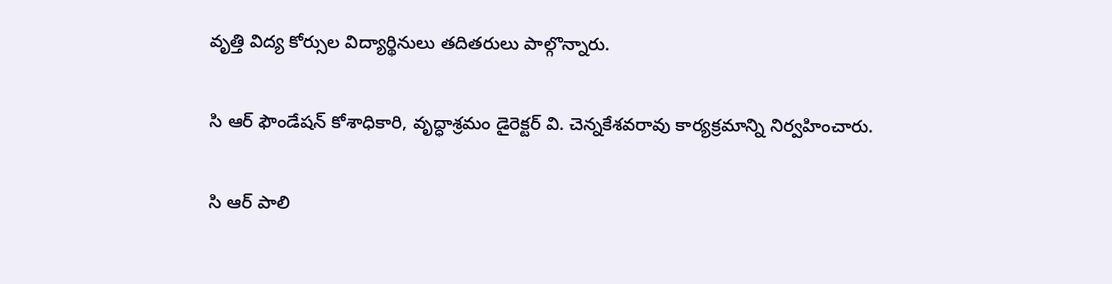వృత్తి విద్య కోర్సుల విద్యార్థినులు తదితరులు పాల్గొన్నారు.

సి ఆర్ ఫౌండేషన్ కోశాధికారి, వృద్ధాశ్రమం డైరెక్టర్ వి. చెన్నకేశవరావు కార్యక్రమాన్ని నిర్వహించారు.

సి ఆర్ పాలి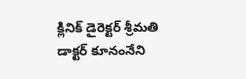క్లినిక్ డైరెక్టర్ శ్రీమతి డాక్టర్ కూనంనేని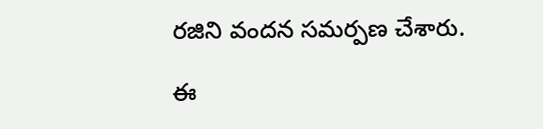రజిని వందన సమర్పణ చేశారు.

ఈ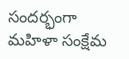సందర్భంగా మహిళా సంక్షేమ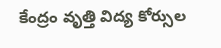కేంద్రం వృత్తి విద్య కోర్సుల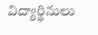విద్యార్థినులు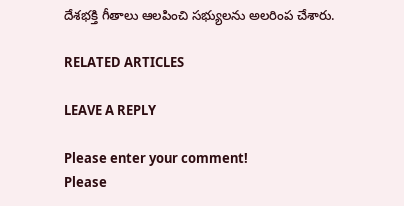దేశభక్తి గీతాలు ఆలపించి సభ్యులను అలరింప చేశారు.

RELATED ARTICLES

LEAVE A REPLY

Please enter your comment!
Please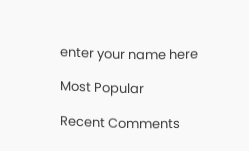enter your name here

Most Popular

Recent Comments